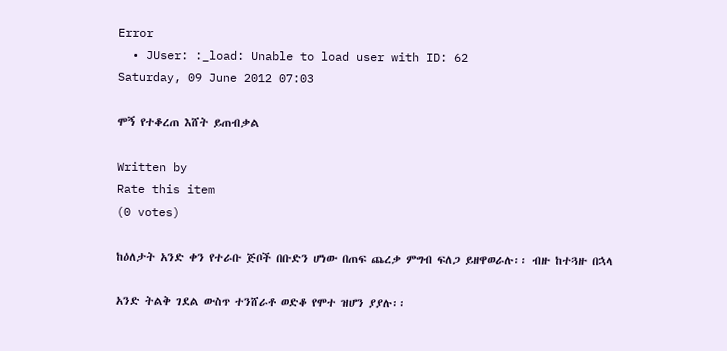Error
  • JUser: :_load: Unable to load user with ID: 62
Saturday, 09 June 2012 07:03

ሞኝ የተቆረጠ እሸት ይጠብቃል

Written by
Rate this item
(0 votes)

ከዕለታት አንድ ቀን የተራቡ ጅቦች በቡድን ሆነው በጠፍ ጨረቃ ምግብ ፍለጋ ይዘዋወራሉ፡፡ ብዙ ከተጓዙ በኋላ

አንድ ትልቅ ገደል ውስጥ ተንሸራቶ ወድቆ የሞተ ዝሆን ያያሉ፡፡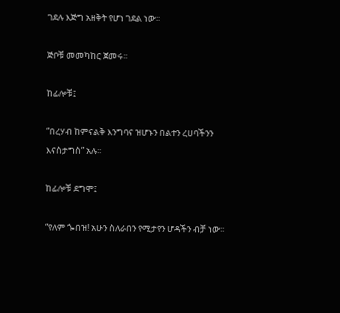ገደሉ እጅግ አዘቅት የሆነ ገደል ነው፡፡

ጅቦቹ መመካከር ጀመሩ፡፡

ከፊሎቹ፤

“በረሃብ ከምናልቅ እንግባና ዝሆኑን በልተን ረሀባችንን እናስታግስ” አሉ፡፡

ከፊሎቹ ደግሞ፤

“የለም ጐበዝ! አሁን ስለራበን የሚታየን ሆዳችን ብቻ ነው፡፡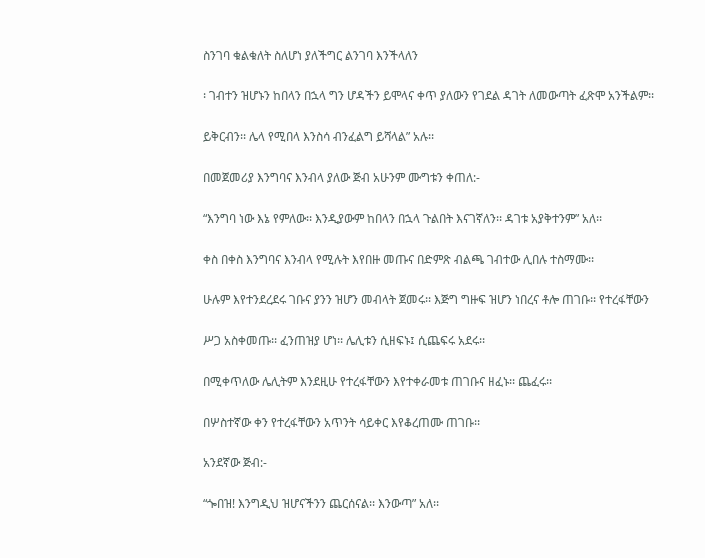ስንገባ ቁልቁለት ስለሆነ ያለችግር ልንገባ እንችላለን

፡ ገብተን ዝሆኑን ከበላን በኋላ ግን ሆዳችን ይሞላና ቀጥ ያለውን የገደል ዳገት ለመውጣት ፈጽሞ አንችልም፡፡

ይቅርብን፡፡ ሌላ የሚበላ እንስሳ ብንፈልግ ይሻላል” አሉ፡፡

በመጀመሪያ እንግባና እንብላ ያለው ጅብ አሁንም ሙግቱን ቀጠለ:-

“እንግባ ነው እኔ የምለው፡፡ እንዲያውም ከበላን በኋላ ጉልበት እናገኛለን፡፡ ዳገቱ አያቅተንም” አለ፡፡

ቀስ በቀስ እንግባና እንብላ የሚሉት እየበዙ መጡና በድምጽ ብልጫ ገብተው ሊበሉ ተስማሙ፡፡

ሁሉም እየተንደረደሩ ገቡና ያንን ዝሆን መብላት ጀመሩ፡፡ እጅግ ግዙፍ ዝሆን ነበረና ቶሎ ጠገቡ፡፡ የተረፋቸውን

ሥጋ አስቀመጡ፡፡ ፈንጠዝያ ሆነ፡፡ ሌሊቱን ሲዘፍኑ፤ ሲጨፍሩ አደሩ፡፡

በሚቀጥለው ሌሊትም እንደዚሁ የተረፋቸውን እየተቀራመቱ ጠገቡና ዘፈኑ፡፡ ጨፈሩ፡፡

በሦስተኛው ቀን የተረፋቸውን አጥንት ሳይቀር እየቆረጠሙ ጠገቡ፡፡

አንደኛው ጅብ:-

“ጐበዝ! እንግዲህ ዝሆናችንን ጨርሰናል፡፡ እንውጣ” አለ፡፡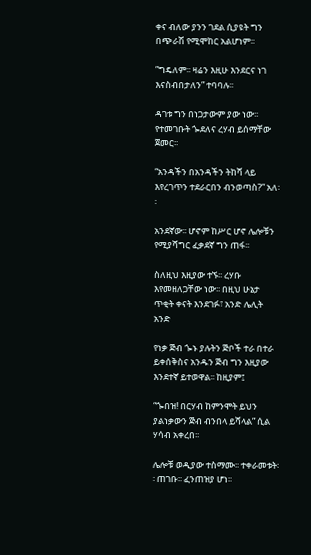ቀና ብለው ያንን ገደል ሲያዩት ግን በጭራሽ የሚሞከር አልሆነም፡፡

”ግዴለም፡፡ ዛሬን እዚሁ እንደርና ነገ እናስብበታለን” ተባባሉ፡፡

ዳገቱ ግን በነጋታውም ያው ነው፡፡ የተመገቡት ጐደለና ረሃብ ይሰማቸው ጀመር፡፡

“አንዳችን በአንዳችን ትከሻ ላይ እየረገጥን ተደራርበን ብንወጣስ?” አለ፡፡

አንደኛው፡፡ ሆኖም ከሥር ሆኖ ሌሎቹን የሚያሻግር ፈቃደኛ ግን ጠፋ፡፡

ስለዚህ እዚያው ተኙ፡፡ ረሃቡ እየመዘለጋቸው ነው፡፡ በዚህ ሁኔታ ጥቂት ቀናት እንደገፉ፣ አንድ ሌሊት አንድ

የነቃ ጅብ ጐኑ ያሉትን ጅቦች ተራ በተራ ይቀሰቅስና አንዱን ጅብ ግን እዚያው እንደተኛ ይተወዋል፡፡ ከዚያም፤

“ጐበዝ! በርሃብ ከምንሞት ይህን ያልነቃውን ጅብ ብንበላ ይሻላል” ሲል ሃሳብ አቀረበ፡፡

ሌሎቹ ወዲያው ተስማሙ፡፡ ተቀራመቱት፡፡ ጠገቡ፡፡ ፈንጠዝያ ሆነ፡፡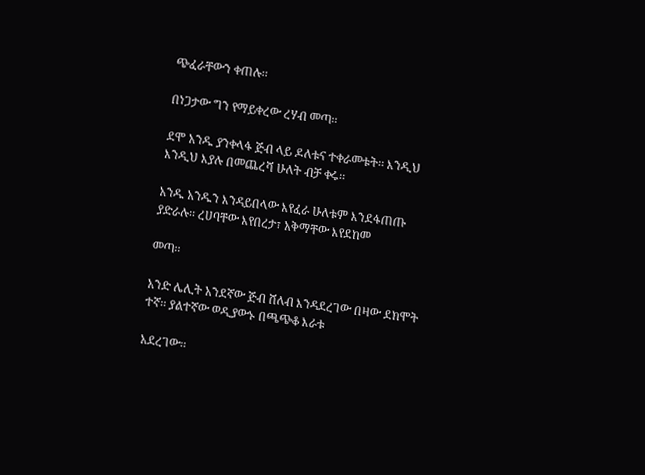ጭፈራቸውን ቀጠሉ፡፡

በነጋታው ግን የማይቀረው ረሃብ መጣ፡፡

ደሞ አንዱ ያንቀላፋ ጅብ ላይ ዶለቱና ተቀራመቱት፡፡ እንዲህ እንዲህ እያሉ በመጨረሻ ሁለት ብቻ ቀሩ፡፡

አንዱ አንዱን እንዳይበላው እየፈራ ሁለቱም እንደፋጠጡ ያድራሉ፡፡ ረሀባቸው እየበረታ፣ አቅማቸው እየደከመ

መጣ፡፡

አንድ ሌሊት አንደኛው ጅብ ሸለብ እንዳደረገው በዛው ደክሞት ተኛ፡፡ ያልተኛው ወዲያውኑ በጫጭቆ እራቱ

አደረገው፡፡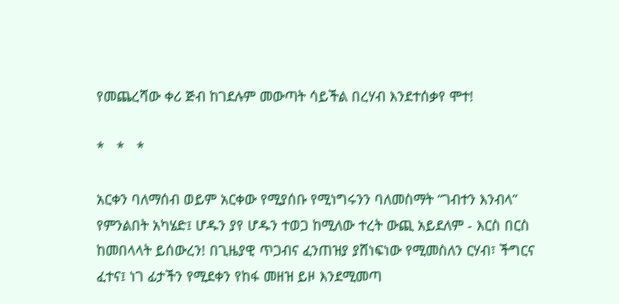የመጨረሻው ቀሪ ጅብ ከገደሉም መውጣት ሳይችል በረሃብ እንደተሰቃየ ሞተ!

*   *   *

አርቀን ባለማሰብ ወይም አርቀው የሚያሰቡ የሚነግሩንን ባለመስማት “ገብተን እንብላ” የምንልበት አካሄድ፤ ሆዱን ያየ ሆዱን ተወጋ ከሚለው ተረት ውጪ አይደለም - እርስ በርስ ከመበላላት ይሰውረን! በጊዜያዊ ጥጋብና ፈንጠዝያ ያሸነፍነው የሚመስለን ርሃብ፣ ችግርና ፈተና፤ ነገ ፊታችን የሚደቀን የከፋ መዘዝ ይዞ እንደሚመጣ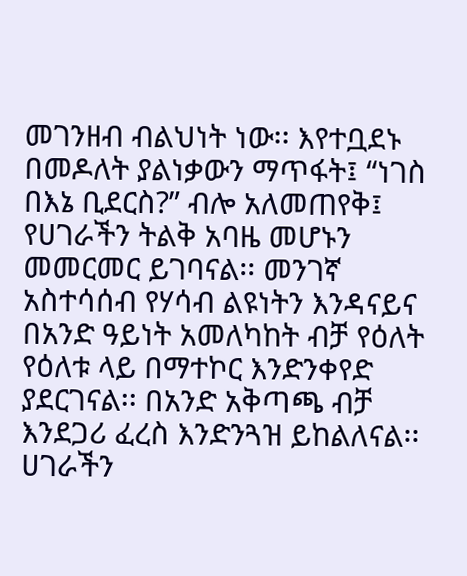መገንዘብ ብልህነት ነው፡፡ እየተቧደኑ በመዶለት ያልነቃውን ማጥፋት፤ “ነገስ በእኔ ቢደርስ?” ብሎ አለመጠየቅ፤ የሀገራችን ትልቅ አባዜ መሆኑን መመርመር ይገባናል፡፡ መንገኛ አስተሳሰብ የሃሳብ ልዩነትን እንዳናይና በአንድ ዓይነት አመለካከት ብቻ የዕለት የዕለቱ ላይ በማተኮር እንድንቀየድ ያደርገናል፡፡ በአንድ አቅጣጫ ብቻ እንደጋሪ ፈረስ እንድንጓዝ ይከልለናል፡፡ ሀገራችን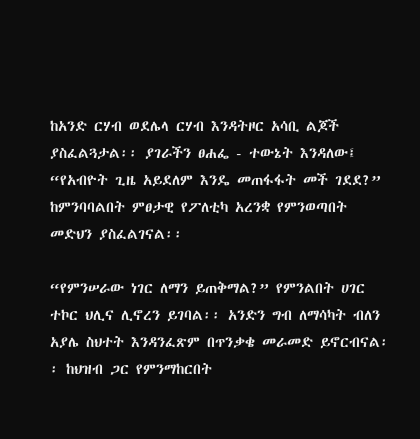ከአንድ ርሃብ ወደሌላ ርሃብ እንዳትዞር አሳቢ ልጆች ያስፈልጓታል፡፡ ያገራችን ፀሐፌ - ተውኔት እንዳለው፤ “የአብዮት ጊዜ አይደለም እንዴ መጠፋፋት መች ገደደ?” ከምንባባልበት ምፀታዊ የፖለቲካ አረንቋ የምንወጣበት መድህን ያስፈልገናል፡፡

“የምንሠራው ነገር ለማን ይጠቅማል?” የምንልበት ሀገር ተኮር ህሊና ሊኖረን ይገባል፡፡ አንድን ግብ ለማሳካት ብለን አያሌ ስህተት እንዳንፈጽም በጥንቃቄ መራመድ ይኖርብናል፡፡ ከህዝብ ጋር የምንማከርበት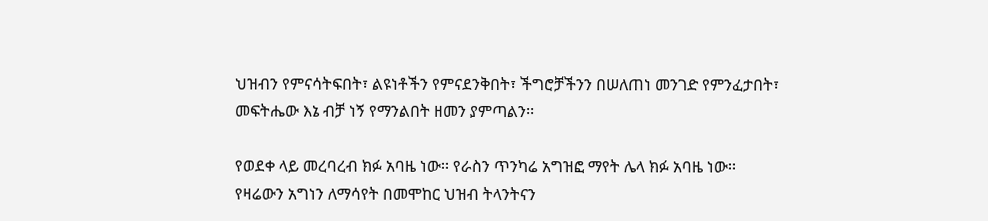ህዝብን የምናሳትፍበት፣ ልዩነቶችን የምናደንቅበት፣ ችግሮቻችንን በሠለጠነ መንገድ የምንፈታበት፣ መፍትሔው እኔ ብቻ ነኝ የማንልበት ዘመን ያምጣልን፡፡

የወደቀ ላይ መረባረብ ክፉ አባዜ ነው፡፡ የራስን ጥንካሬ አግዝፎ ማየት ሌላ ክፉ አባዜ ነው፡፡ የዛሬውን አግነን ለማሳየት በመሞከር ህዝብ ትላንትናን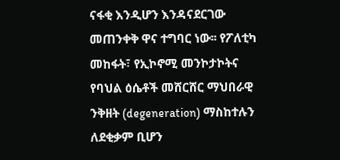ናፋቂ እንዲሆን እንዳናደርገው መጠንቀቅ ዋና ተግባር ነው፡፡ የፖለቲካ መከፋት፣ የኢኮኖሚ መንኮታኮትና የባህል ዕሴቶች መሸርሸር ማህበራዊ ንቅዘት (degeneration) ማስከተሉን ለደቂቃም ቢሆን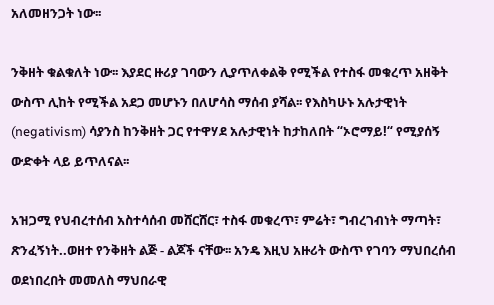አለመዘንጋት ነው፡፡

ንቅዘት ቁልቁለት ነው፡፡ እያደር ዙሪያ ገባውን ሊያጥለቀልቅ የሚችል የተስፋ መቁረጥ አዘቅት ውስጥ ሊከት የሚችል አደጋ መሆኑን በለሆሳስ ማሰብ ያሻል፡፡ የእስካሁኑ አሉታዊነት (negativism) ሳያንስ ከንቅዘት ጋር የተዋሃደ አሉታዊነት ከታከለበት “ኦሮማይ!“ የሚያሰኝ ውድቀት ላይ ይጥለናል፡፡

አዝጋሚ የህብረተሰብ አስተሳሰብ መሸርሸር፣ ተስፋ መቁረጥ፣ ምሬት፣ ግብረገብነት ማጣት፣ ጽንፈኝነት..ወዘተ የንቅዘት ልጅ - ልጆች ናቸው፡፡ አንዴ እዚህ አዙሪት ውስጥ የገባን ማህበረሰብ ወደነበረበት መመለስ ማህበራዊ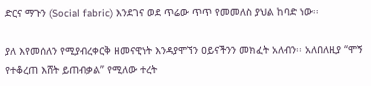ድርና ማጉን (Social fabric) እንደገና ወደ ጥሬው ጥጥ የመመለስ ያህል ከባድ ነው፡፡

ያለ እየመሰለን የሚያብረቀርቅ ዘመናዊነት እንዳያሞኘን ዐይናችንን መክፈት አለብን፡፡ አለበለዚያ “ሞኝ የተቆረጠ እሸት ይጠብቃል” የሚለው ተረት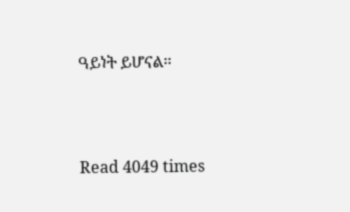ዓይነት ይሆናል፡፡





Read 4049 times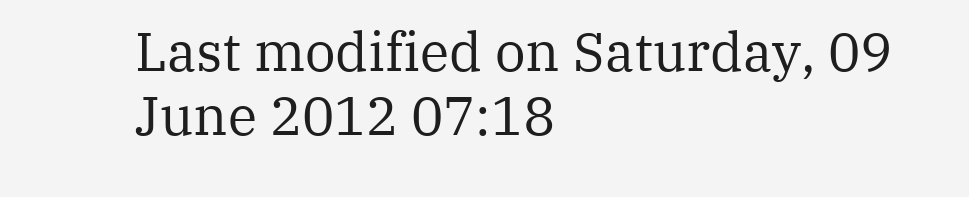Last modified on Saturday, 09 June 2012 07:18